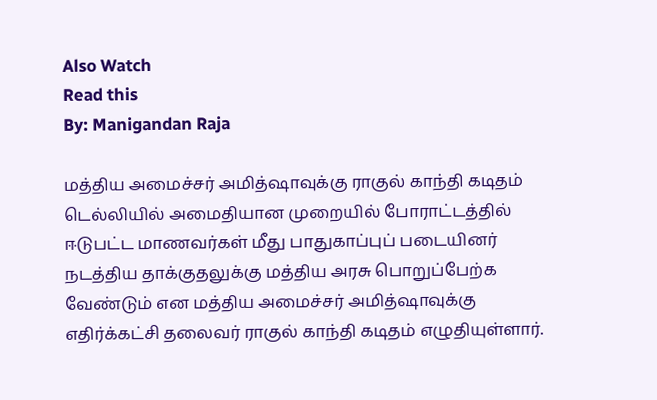Also Watch
Read this
By: Manigandan Raja

மத்திய அமைச்சர் அமித்ஷாவுக்கு ராகுல் காந்தி கடிதம்
டெல்லியில் அமைதியான முறையில் போராட்டத்தில் ஈடுபட்ட மாணவர்கள் மீது பாதுகாப்புப் படையினர் நடத்திய தாக்குதலுக்கு மத்திய அரசு பொறுப்பேற்க வேண்டும் என மத்திய அமைச்சர் அமித்ஷாவுக்கு எதிர்க்கட்சி தலைவர் ராகுல் காந்தி கடிதம் எழுதியுள்ளார்.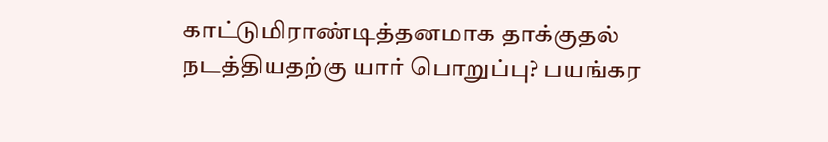காட்டுமிராண்டித்தனமாக தாக்குதல் நடத்தியதற்கு யார் பொறுப்பு? பயங்கர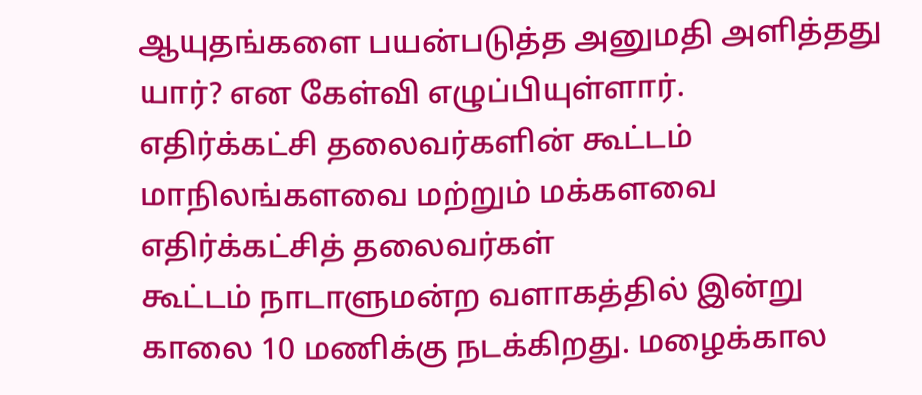ஆயுதங்களை பயன்படுத்த அனுமதி அளித்தது யார்? என கேள்வி எழுப்பியுள்ளார்.
எதிர்க்கட்சி தலைவர்களின் கூட்டம்
மாநிலங்களவை மற்றும் மக்களவை எதிர்க்கட்சித் தலைவர்கள்
கூட்டம் நாடாளுமன்ற வளாகத்தில் இன்று காலை 10 மணிக்கு நடக்கிறது. மழைக்கால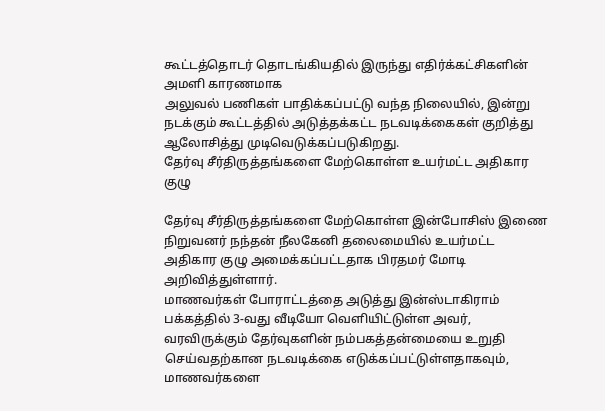கூட்டத்தொடர் தொடங்கியதில் இருந்து எதிர்க்கட்சிகளின் அமளி காரணமாக
அலுவல் பணிகள் பாதிக்கப்பட்டு வந்த நிலையில், இன்று நடக்கும் கூட்டத்தில் அடுத்தக்கட்ட நடவடிக்கைகள் குறித்து ஆலோசித்து முடிவெடுக்கப்படுகிறது.
தேர்வு சீர்திருத்தங்களை மேற்கொள்ள உயர்மட்ட அதிகார குழு

தேர்வு சீர்திருத்தங்களை மேற்கொள்ள இன்போசிஸ் இணை நிறுவனர் நந்தன் நீலகேனி தலைமையில் உயர்மட்ட அதிகார குழு அமைக்கப்பட்டதாக பிரதமர் மோடி அறிவித்துள்ளார்.
மாணவர்கள் போராட்டத்தை அடுத்து இன்ஸ்டாகிராம் பக்கத்தில் 3-வது வீடியோ வெளியிட்டுள்ள அவர், வரவிருக்கும் தேர்வுகளின் நம்பகத்தன்மையை உறுதி செய்வதற்கான நடவடிக்கை எடுக்கப்பட்டுள்ளதாகவும், மாணவர்களை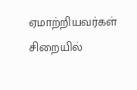ஏமாற்றியவர்கள் சிறையில்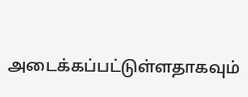அடைக்கப்பட்டுள்ளதாகவும்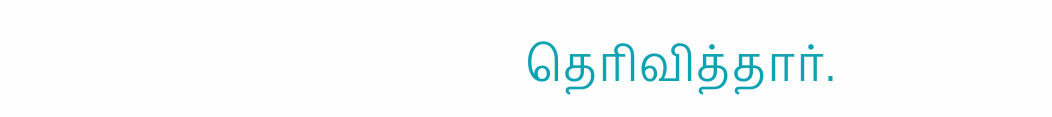தெரிவித்தார்.